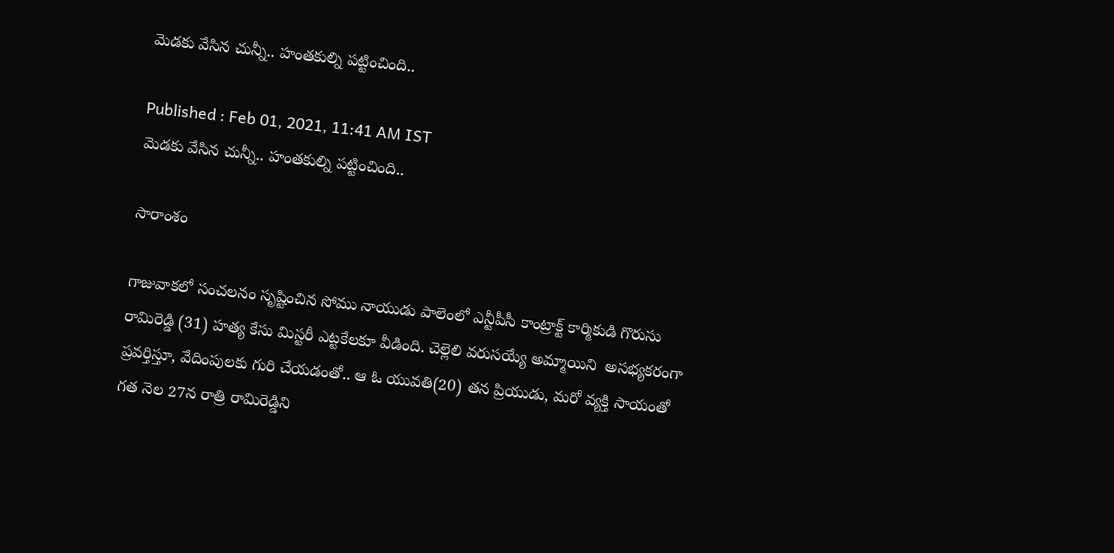మెడకు వేసిన చున్నీ.. హంతకుల్ని పట్టించింది..

Published : Feb 01, 2021, 11:41 AM IST
మెడకు వేసిన చున్నీ.. హంతకుల్ని పట్టించింది..

సారాంశం

గాజువాకలో సంచలనం సృష్టించిన సోము నాయుడు పాలెంలో ఎన్టీపీసీ కాంట్రాక్ట్ కార్మికుడి గొరుసు రామిరెడ్డి (31) హత్య కేసు మిస్టరీ ఎట్టకేలకూ వీడింది. చెల్లెలి వరుసయ్యే అమ్మాయిని  అసభ్యకరంగా ప్రవర్తిస్తూ, వేదింపులకు గురి చేయడంతో.. ఆ ఓ యువతి(20) తన ప్రియుడు, మరో వ్యక్తి సాయంతో గత నెల 27న రాత్రి రామిరెడ్డిని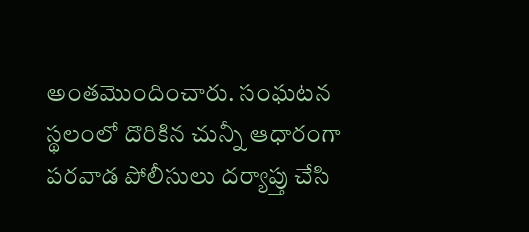అంతమొందించారు. సంఘటన స్థలంలో దొరికిన చున్నీ ఆధారంగా పరవాడ పోలీసులు దర్యాప్తు చేసి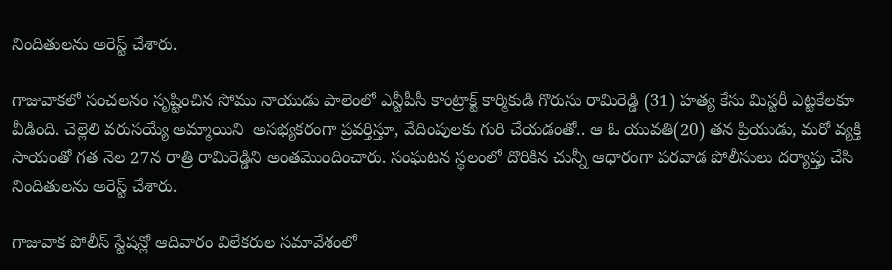నిందితులను అరెస్ట్ చేశారు.

గాజువాకలో సంచలనం సృష్టించిన సోము నాయుడు పాలెంలో ఎన్టీపీసీ కాంట్రాక్ట్ కార్మికుడి గొరుసు రామిరెడ్డి (31) హత్య కేసు మిస్టరీ ఎట్టకేలకూ వీడింది. చెల్లెలి వరుసయ్యే అమ్మాయిని  అసభ్యకరంగా ప్రవర్తిస్తూ, వేదింపులకు గురి చేయడంతో.. ఆ ఓ యువతి(20) తన ప్రియుడు, మరో వ్యక్తి సాయంతో గత నెల 27న రాత్రి రామిరెడ్డిని అంతమొందించారు. సంఘటన స్థలంలో దొరికిన చున్నీ ఆధారంగా పరవాడ పోలీసులు దర్యాప్తు చేసి నిందితులను అరెస్ట్ చేశారు.

గాజువాక పోలీస్ స్టేషన్లో ఆదివారం విలేకరుల సమావేశంలో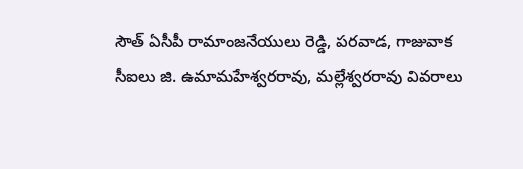సౌత్ ఏసీపీ రామాంజనేయులు రెడ్డి, పరవాడ, గాజువాక సీఐలు జి. ఉమామహేశ్వరరావు, మల్లేశ్వరరావు వివరాలు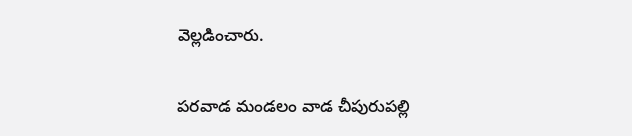వెల్లడించారు.

పరవాడ మండలం వాడ చీపురుపల్లి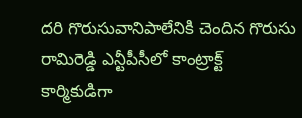దరి గొరుసువానిపాలేనికి చెందిన గొరుసు రామిరెడ్డి ఎన్టీపీసీలో కాంట్రాక్ట్ కార్మికుడిగా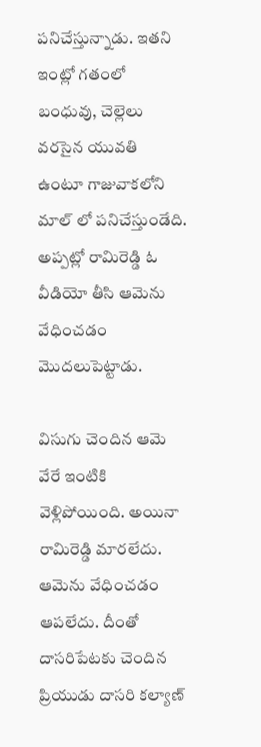పనిచేస్తున్నాడు. ఇతని ఇంట్లో గతంలో బంధువు, చెల్లెలు వరసైన యువతి ఉంటూ గాజువాకలోని మాల్ లో పనిచేస్తుండేది. అప్పట్లో రామిరెడ్డి ఓ వీడియో తీసి ఆమెను వేధించడం మొదలుపెట్టాడు.

విసుగు చెందిన ఆమె వేరే ఇంటికి వెళ్లిపోయింది. అయినా రామిరెడ్డి మారలేదు. ఆమెను వేధించడం ఆపలేదు. దీంతో దాసరిపేటకు చెందిన ప్రియుడు దాసరి కల్యాణ్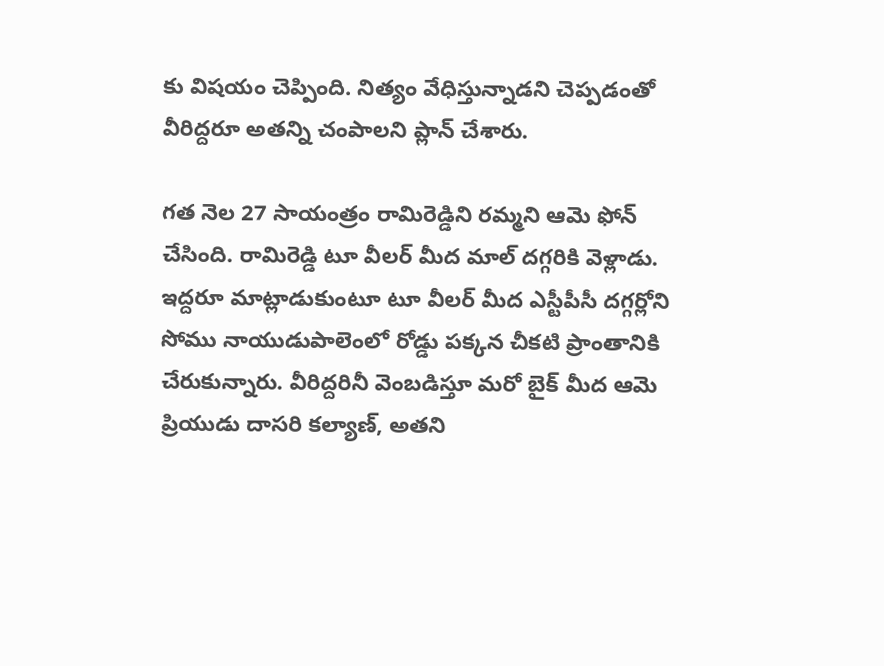కు విషయం చెప్పింది. నిత్యం వేధిస్తున్నాడని చెప్పడంతో వీరిద్దరూ అతన్ని చంపాలని ప్లాన్ చేశారు.

గత నెల 27 సాయంత్రం రామిరెడ్డిని రమ్మని ఆమె ఫోన్ చేసింది. రామిరెడ్డి టూ వీలర్ మీద మాల్ దగ్గరికి వెళ్లాడు. ఇద్దరూ మాట్లాడుకుంటూ టూ వీలర్ మీద ఎస్టీపీసీ దగ్గర్లోని సోము నాయుడుపాలెంలో రోడ్డు పక్కన చీకటి ప్రాంతానికి చేరుకున్నారు. వీరిద్దరినీ వెంబడిస్తూ మరో బైక్ మీద ఆమె ప్రియుడు దాసరి కల్యాణ్, అతని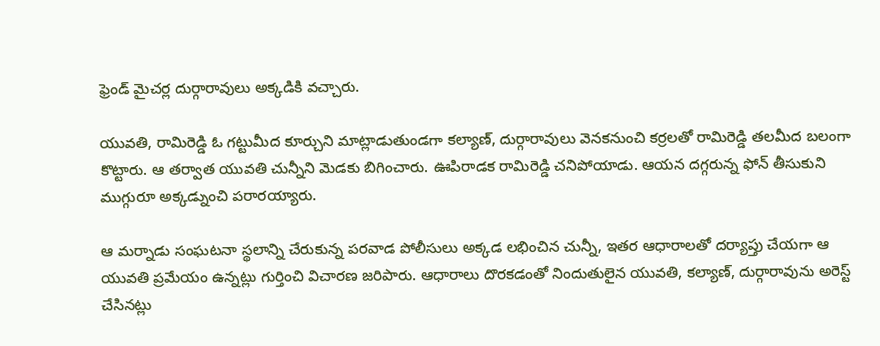ఫ్రెండ్ మైచర్ల దుర్గారావులు అక్కడికి వచ్చారు.

యువతి, రామిరెడ్డి ఓ గట్టుమీద కూర్చుని మాట్లాడుతుండగా కల్యాణ్, దుర్గారావులు వెనకనుంచి కర్రలతో రామిరెడ్డి తలమీద బలంగా కొట్టారు. ఆ తర్వాత యువతి చున్నీని మెడకు బిగించారు. ఊపిరాడక రామిరెడ్డి చనిపోయాడు. ఆయన దగ్గరున్న ఫోన్ తీసుకుని ముగ్గురూ అక్కడ్నుంచి పరారయ్యారు.

ఆ మర్నాడు సంఘటనా స్థలాన్ని చేరుకున్న పరవాడ పోలీసులు అక్కడ లభించిన చున్నీ, ఇతర ఆధారాలతో దర్యాప్తు చేయగా ఆ యువతి ప్రమేయం ఉన్నట్లు గుర్తించి విచారణ జరిపారు. ఆధారాలు దొరకడంతో నిందుతులైన యువతి, కల్యాణ్, దుర్గారావును అరెస్ట్ చేసినట్లు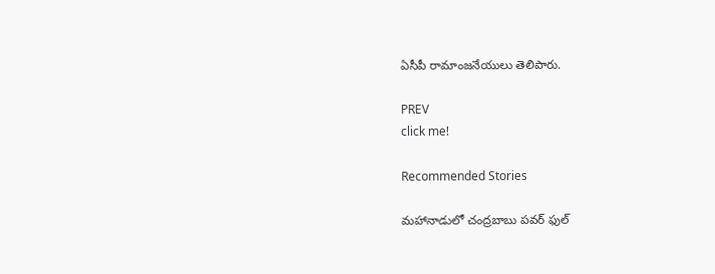ఏసీపీ రామాంజనేయులు తెలిపారు.

PREV
click me!

Recommended Stories

మహానాడులో చంద్రబాబు పవర్ ఫుల్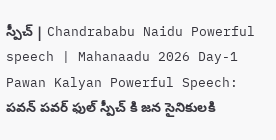స్పీచ్ | Chandrababu Naidu Powerful speech | Mahanaadu 2026 Day-1
Pawan Kalyan Powerful Speech: పవన్ పవర్ ఫుల్ స్పీచ్ కి జన సైనికులకి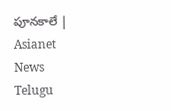పూనకాలే | Asianet News Telugu